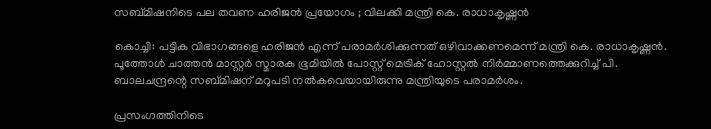സബ്മിഷനിടെ പല തവണ ഹരിജൻ പ്രയോഗം ; വിലക്കി മന്ത്രി കെ. രാധാകൃഷ്ണന്‍

കൊച്ചി: പട്ടിക വിഭാഗങ്ങളെ ഹരിജന്‍ എന്ന് പരാമര്‍ശിക്കുന്നത് ഒഴിവാക്കണമെന്ന് മന്ത്രി കെ. രാധാകൃഷ്ണന്‍. പൂത്തോള്‍ ചാത്തന്‍ മാസ്റ്റര്‍ സ്മാരക ഭൂമിയില്‍ പോസ്റ്റ് മെട്രിക് ഹോസ്റ്റല്‍ നിര്‍മ്മാണത്തെക്കുറിച്ച് പി. ബാലചന്ദ്രന്റെ സബ്മിഷന് മറുപടി നല്‍കവെയായിരുന്നു മന്ത്രിയുടെ പരാമര്‍ശം.

പ്രസംഗത്തിനിടെ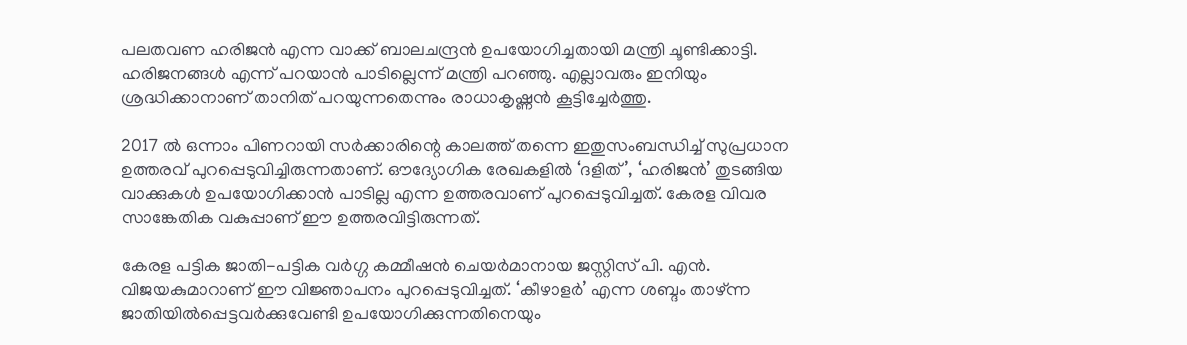പലതവണ ഹരിജന്‍ എന്ന വാക്ക് ബാലചന്ദ്രന്‍ ഉപയോഗിച്ചതായി മന്ത്രി ചൂണ്ടിക്കാട്ടി. ഹരിജനങ്ങള്‍ എന്ന് പറയാന്‍ പാടില്ലെന്ന് മന്ത്രി പറഞ്ഞു. എല്ലാവരും ഇനിയും ശ്രദ്ധിക്കാനാണ് താനിത് പറയുന്നതെന്നും രാധാകൃഷ്ണന്‍ കൂട്ടിച്ചേര്‍ത്തു.

2017 ല്‍ ഒന്നാം പിണറായി സര്‍ക്കാരിന്റെ കാലത്ത് തന്നെ ഇതുസംബന്ധിച്ച് സുപ്രധാന ഉത്തരവ് പുറപ്പെടുവിച്ചിരുന്നതാണ്. ഔദ്യോഗിക രേഖകളില്‍ ‘ദളിത്’, ‘ഹരിജന്‍’ തുടങ്ങിയ വാക്കുകള്‍ ഉപയോഗിക്കാന്‍ പാടില്ല എന്ന ഉത്തരവാണ് പുറപ്പെടുവിച്ചത്. കേരള വിവര സാങ്കേതിക വകുപ്പാണ് ഈ ഉത്തരവിട്ടിരുന്നത്.

കേരള പട്ടിക ജാതി-പട്ടിക വര്‍ഗ്ഗ കമ്മീഷന്‍ ചെയര്‍മാനായ ജസ്റ്റിസ് പി. എന്‍. വിജയകുമാറാണ് ഈ വിജ്ഞാപനം പുറപ്പെടുവിച്ചത്. ‘കീഴാളര്‍’ എന്ന ശബ്ദം താഴ്ന്ന ജാതിയില്‍പ്പെട്ടവര്‍ക്കുവേണ്ടി ഉപയോഗിക്കുന്നതിനെയും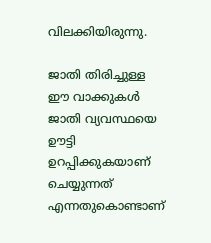വിലക്കിയിരുന്നു.

ജാതി തിരിച്ചുള്ള ഈ വാക്കുകള്‍ ജാതി വ്യവസ്ഥയെ ഊട്ടി ഉറപ്പിക്കുകയാണ് ചെയ്യുന്നത് എന്നതുകൊണ്ടാണ്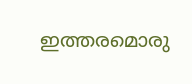ഇത്തരമൊരു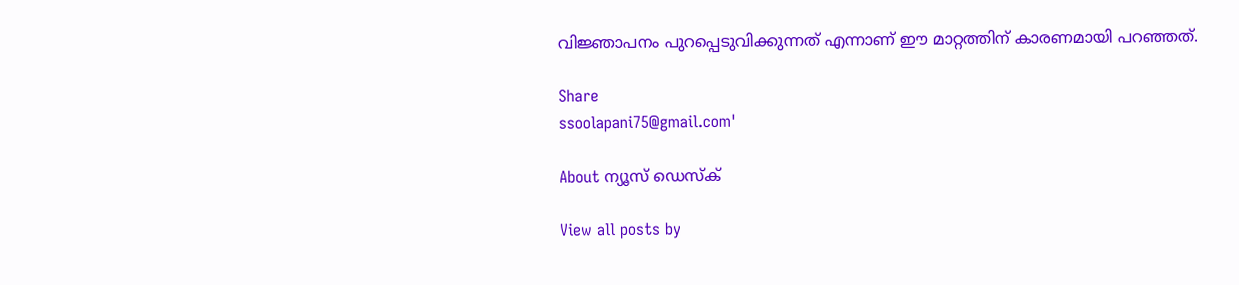വിജ്ഞാപനം പുറപ്പെടുവിക്കുന്നത് എന്നാണ് ഈ മാറ്റത്തിന് കാരണമായി പറഞ്ഞത്.

Share
ssoolapani75@gmail.com'

About ന്യൂസ് ഡെസ്ക്

View all posts by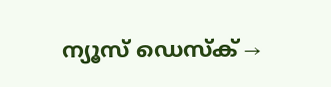ന്യൂസ് ഡെസ്ക് →